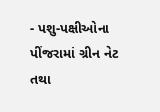- પશુ-પક્ષીઓના પીંજરામાં ગ્રીન નેટ તથા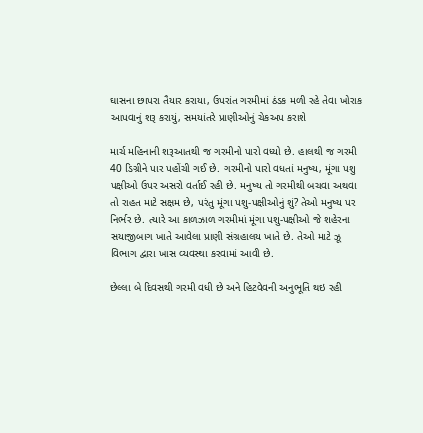ઘાસના છાપરા તૈયાર કરાયા, ઉપરાંત ગરમીમાં ઠંડક મળી રહે તેવા ખોરાક આપવાનું શરૂ કરાયું, સમયાંતરે પ્રાણીઓનું ચેકઅપ કરાશે

માર્ચ મહિનાની શરૂઆતથી જ ગરમીનો પારો વધ્યો છે. હાલથી જ ગરમી 40 ડિગ્રીને પાર પહોંચી ગઈ છે. ગરમીનો પારો વધતાં મનુષ્ય, મૂંગા પશુ પક્ષીઓ ઉપર અસરો વર્તાઈ રહી છે. મનુષ્ય તો ગરમીથી બચવા અથવા તો રાહત માટે સક્ષમ છે, પરંતુ મૂંગા પશુ-પક્ષીઓનું શું? તેઓ મનુષ્ય પર નિર્ભર છે. ત્યારે આ કાળઝાળ ગરમીમાં મૂંગા પશુ-પક્ષીઓ જે શહેરના સયાજીબાગ ખાતે આવેલા પ્રાણી સંગ્રહાલય ખાતે છે. તેઓ માટે ઝૂ વિભાગ દ્વારા ખાસ વ્યવસ્થા કરવામાં આવી છે.

છેલ્લા બે દિવસથી ગરમી વધી છે અને હિટવેવની અનુભૂતિ થઇ રહી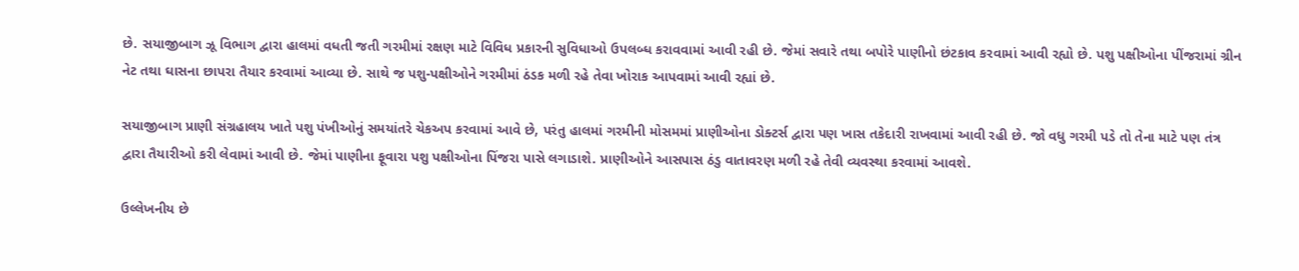છે. સયાજીબાગ ઝૂ વિભાગ દ્વારા હાલમાં વધતી જતી ગરમીમાં રક્ષણ માટે વિવિધ પ્રકારની સુવિધાઓ ઉપલબ્ધ કરાવવામાં આવી રહી છે. જેમાં સવારે તથા બપોરે પાણીનો છંટકાવ કરવામાં આવી રહ્યો છે. પશુ પક્ષીઓના પીંજરામાં ગ્રીન નેટ તથા ઘાસના છાપરા તૈયાર કરવામાં આવ્યા છે. સાથે જ પશુ-પક્ષીઓને ગરમીમાં ઠંડક મળી રહે તેવા ખોરાક આપવામાં આવી રહ્યાં છે.

સયાજીબાગ પ્રાણી સંગ્રહાલય ખાતે પશુ પંખીઓનું સમયાંતરે ચેકઅપ કરવામાં આવે છે, પરંતુ હાલમાં ગરમીની મોસમમાં પ્રાણીઓના ડોક્ટર્સ દ્વારા પણ ખાસ તકેદારી રાખવામાં આવી રહી છે. જો વધુ ગરમી પડે તો તેના માટે પણ તંત્ર દ્વારા તૈયારીઓ કરી લેવામાં આવી છે. જેમાં પાણીના ફૂવારા પશુ પક્ષીઓના પિંજરા પાસે લગાડાશે. પ્રાણીઓને આસપાસ ઠંડુ વાતાવરણ મળી રહે તેવી વ્યવસ્થા કરવામાં આવશે.

ઉલ્લેખનીય છે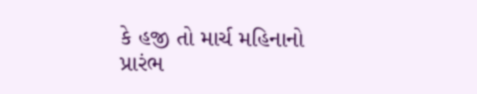કે હજી તો માર્ચ મહિનાનો પ્રારંભ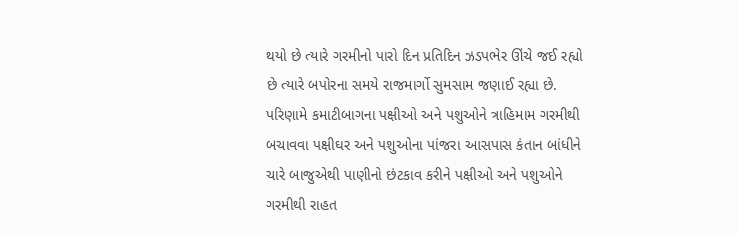થયો છે ત્યારે ગરમીનો પારો દિન પ્રતિદિન ઝડપભેર ઊંચે જઈ રહ્યો છે ત્યારે બપોરના સમયે રાજમાર્ગો સુમસામ જણાઈ રહ્યા છે. પરિણામે કમાટીબાગના પક્ષીઓ અને પશુઓને ત્રાહિમામ ગરમીથી બચાવવા પક્ષીઘર અને પશુઓના પાંજરા આસપાસ કંતાન બાંધીને ચારે બાજુએથી પાણીનો છંટકાવ કરીને પક્ષીઓ અને પશુઓને ગરમીથી રાહત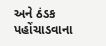અને ઠંડક પહોંચાડવાના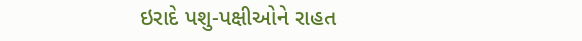ઇરાદે પશુ-પક્ષીઓને રાહત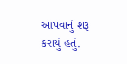આપવાનું શરૂ કરાયું હતું.